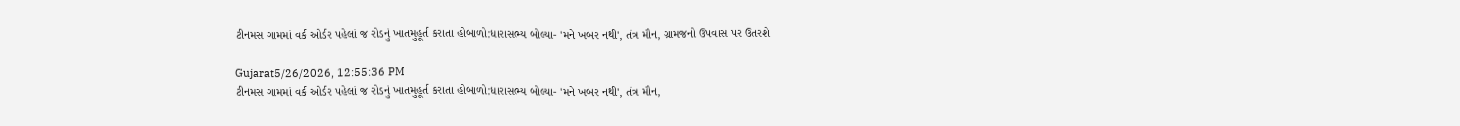ટીનમસ ગામમાં વર્ક ઓર્ડર પહેલાં જ રોડનું ખાતમુહૂર્ત કરાતા હોબાળો:ધારાસભ્ય બોલ્યા- 'મને ખબર નથી', તંત્ર મૌન, ગ્રામજનો ઉપવાસ પર ઉતરશે

Gujarat5/26/2026, 12:55:36 PM
ટીનમસ ગામમાં વર્ક ઓર્ડર પહેલાં જ રોડનું ખાતમુહૂર્ત કરાતા હોબાળો:ધારાસભ્ય બોલ્યા- 'મને ખબર નથી', તંત્ર મૌન,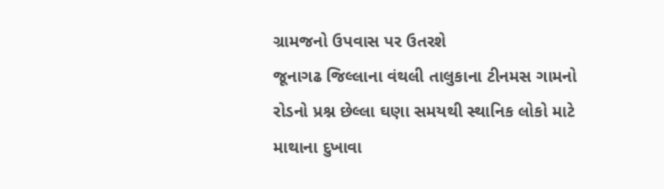ગ્રામજનો ઉપવાસ પર ઉતરશે
જૂનાગઢ જિલ્લાના વંથલી તાલુકાના ટીનમસ ગામનો રોડનો પ્રશ્ન છેલ્લા ઘણા સમયથી સ્થાનિક લોકો માટે માથાના દુખાવા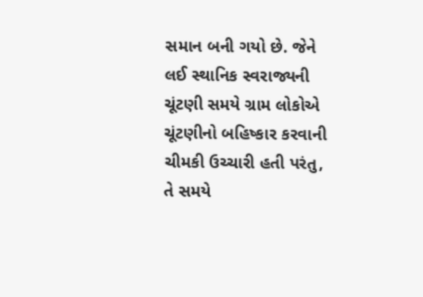સમાન બની ગયો છે. જેને લઈ સ્થાનિક સ્વરાજ્યની ચૂંટણી સમયે ગ્રામ લોકોએ ચૂંટણીનો બહિષ્કાર કરવાની ચીમકી ઉચ્ચારી હતી પરંતુ, તે સમયે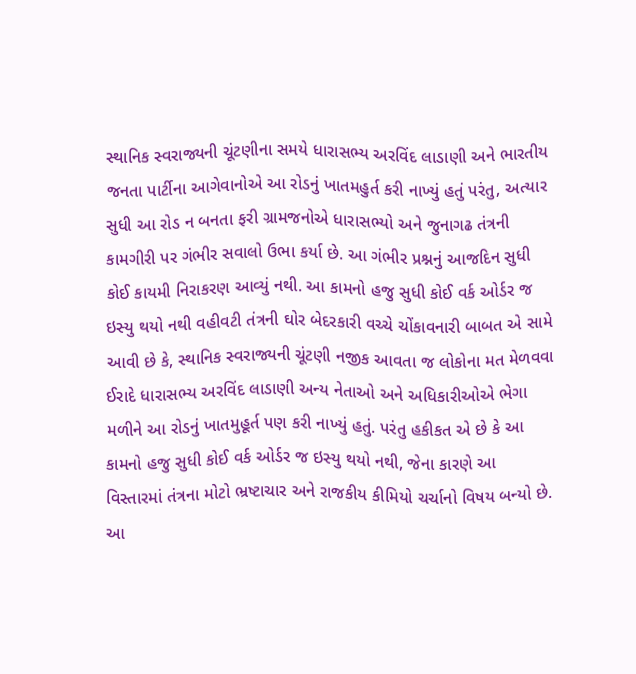સ્થાનિક સ્વરાજ્યની ચૂંટણીના સમયે ધારાસભ્ય અરવિંદ લાડાણી અને ભારતીય જનતા પાર્ટીના આગેવાનોએ આ રોડનું ખાતમહુર્ત કરી નાખ્યું હતું પરંતુ, અત્યાર સુધી આ રોડ ન બનતા ફરી ગ્રામજનોએ ધારાસભ્યો અને જુનાગઢ તંત્રની કામગીરી પર ગંભીર સવાલો ઉભા કર્યા છે. આ ગંભીર પ્રશ્નનું આજદિન સુધી કોઈ કાયમી નિરાકરણ આવ્યું નથી. આ કામનો હજુ સુધી કોઈ વર્ક ઓર્ડર જ ઇસ્યુ થયો નથી વહીવટી તંત્રની ઘોર બેદરકારી વચ્ચે ચોંકાવનારી બાબત એ સામે આવી છે કે, સ્થાનિક સ્વરાજ્યની ચૂંટણી નજીક આવતા જ લોકોના મત મેળવવા ઈરાદે ધારાસભ્ય અરવિંદ લાડાણી અન્ય નેતાઓ અને અધિકારીઓએ ભેગા મળીને આ રોડનું ખાતમુહૂર્ત પણ કરી નાખ્યું હતું. પરંતુ હકીકત એ છે કે આ કામનો હજુ સુધી કોઈ વર્ક ઓર્ડર જ ઇસ્યુ થયો નથી, જેના કારણે આ વિસ્તારમાં તંત્રના મોટો ભ્રષ્ટાચાર અને રાજકીય કીમિયો ચર્ચાનો વિષય બન્યો છે. આ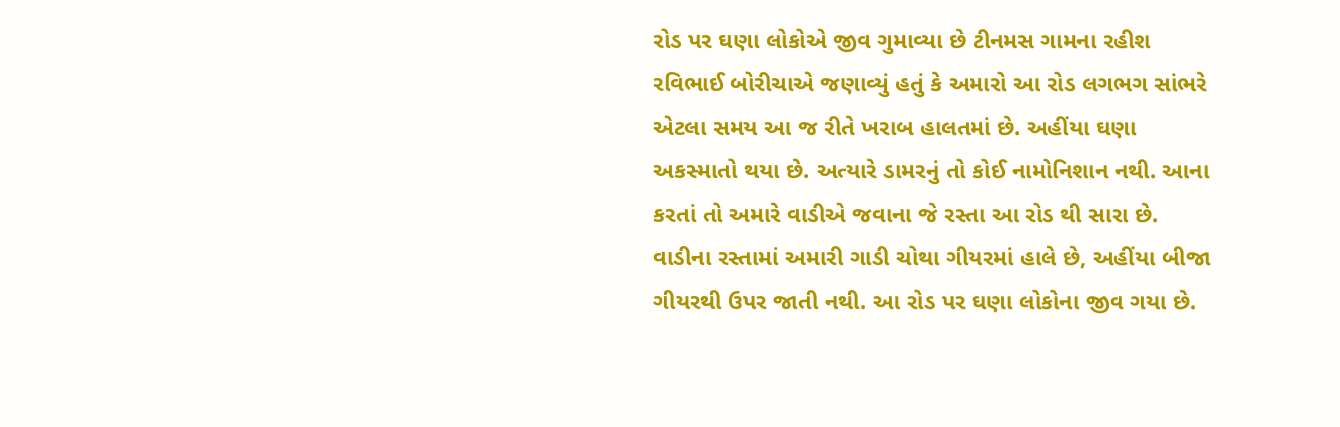રોડ પર ઘણા લોકોએ જીવ ગુમાવ્યા છે ટીનમસ ગામના રહીશ રવિભાઈ બોરીચાએ જણાવ્યું હતું કે અમારો આ રોડ લગભગ સાંભરે એટલા સમય આ જ રીતે ખરાબ હાલતમાં છે. અહીંયા ઘણા અકસ્માતો થયા છે. અત્યારે ડામરનું તો કોઈ નામોનિશાન નથી. આના કરતાં તો અમારે વાડીએ જવાના જે રસ્તા આ રોડ થી સારા છે. વાડીના રસ્તામાં અમારી ગાડી ચોથા ગીયરમાં હાલે છે, અહીંયા બીજા ગીયરથી ઉપર જાતી નથી. આ રોડ પર ઘણા લોકોના જીવ ગયા છે.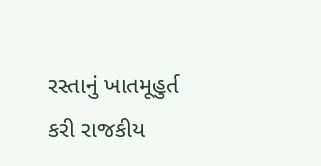રસ્તાનું ખાતમૂહુર્ત કરી રાજકીય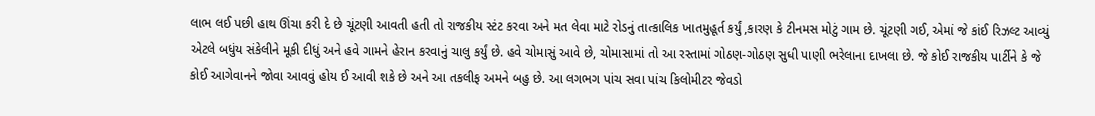લાભ લઈ પછી હાથ ઊંચા કરી દે છે ચૂંટણી આવતી હતી તો રાજકીય સ્ટંટ કરવા અને મત લેવા માટે રોડનું તાત્કાલિક ખાતમુહૂર્ત કર્યું ,કારણ કે ટીનમસ મોટું ગામ છે. ચૂંટણી ગઈ, એમાં જે કાંઈ રિઝલ્ટ આવ્યું એટલે બધુંય સંકેલીને મૂકી દીધું અને હવે ગામને હેરાન કરવાનું ચાલુ કર્યું છે. હવે ચોમાસું આવે છે, ચોમાસામાં તો આ રસ્તામાં ગોઠણ-ગોઠણ સુધી પાણી ભરેલાના દાખલા છે. જે કોઈ રાજકીય પાર્ટીને કે જે કોઈ આગેવાનને જોવા આવવું હોય ઈ આવી શકે છે અને આ તકલીફ અમને બહુ છે. આ લગભગ પાંચ સવા પાંચ કિલોમીટર જેવડો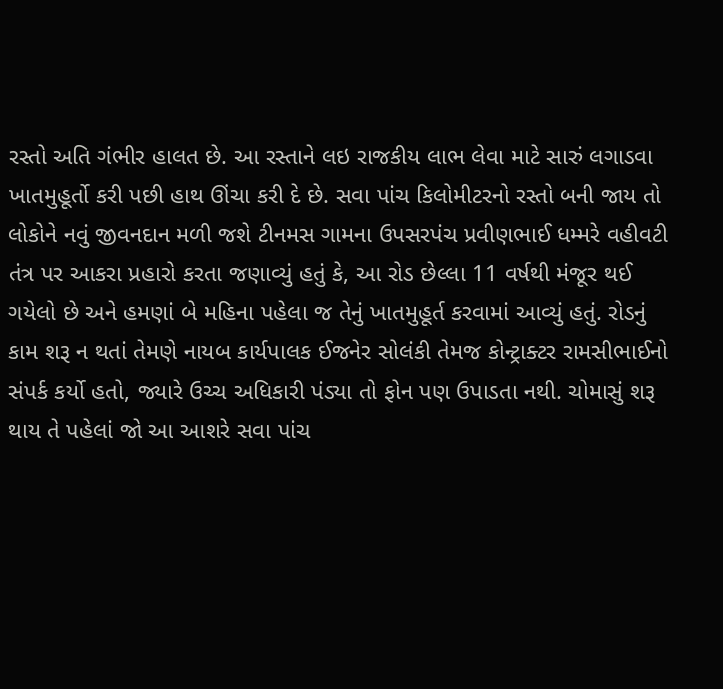રસ્તો અતિ ગંભીર હાલત છે. આ રસ્તાને લઇ રાજકીય લાભ લેવા માટે સારું લગાડવા ખાતમુહૂર્તો કરી પછી હાથ ઊંચા કરી દે છે. સવા પાંચ કિલોમીટરનો રસ્તો બની જાય તો લોકોને નવું જીવનદાન મળી જશે ટીનમસ ગામના ઉપસરપંચ પ્રવીણભાઈ ધમ્મરે વહીવટી તંત્ર પર આકરા પ્રહારો કરતા જણાવ્યું હતું કે, આ રોડ છેલ્લા 11 વર્ષથી મંજૂર થઈ ગયેલો છે અને હમણાં બે મહિના પહેલા જ તેનું ખાતમુહૂર્ત કરવામાં આવ્યું હતું. રોડનું કામ શરૂ ન થતાં તેમણે નાયબ કાર્યપાલક ઈજનેર સોલંકી તેમજ કોન્ટ્રાક્ટર રામસીભાઈનો સંપર્ક કર્યો હતો, જ્યારે ઉચ્ચ અધિકારી પંડ્યા તો ફોન પણ ઉપાડતા નથી. ચોમાસું શરૂ થાય તે પહેલાં જો આ આશરે સવા પાંચ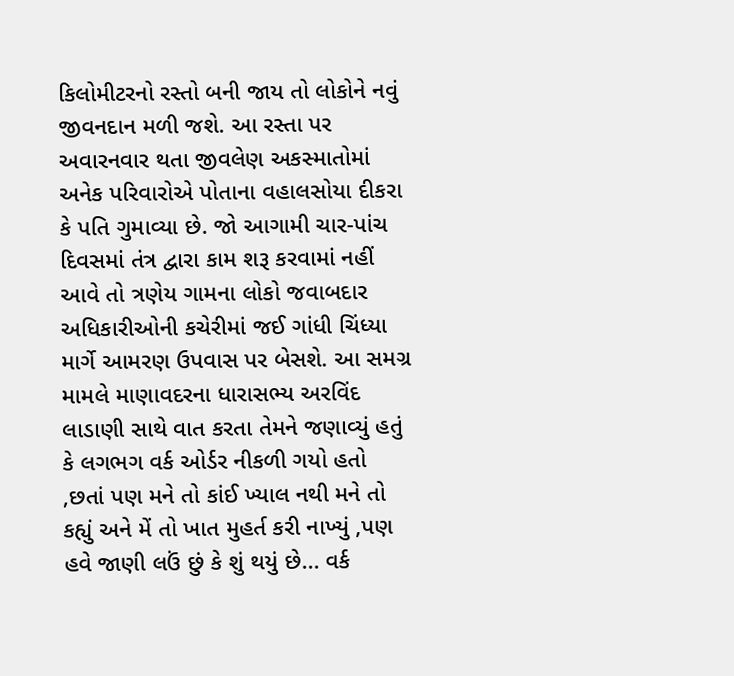કિલોમીટરનો રસ્તો બની જાય તો લોકોને નવું જીવનદાન મળી જશે. આ રસ્તા પર અવારનવાર થતા જીવલેણ અકસ્માતોમાં અનેક પરિવારોએ પોતાના વહાલસોયા દીકરા કે પતિ ગુમાવ્યા છે. જો આગામી ચાર-પાંચ દિવસમાં તંત્ર દ્વારા કામ શરૂ કરવામાં નહીં આવે તો ત્રણેય ગામના લોકો જવાબદાર અધિકારીઓની કચેરીમાં જઈ ગાંધી ચિંધ્યા માર્ગે આમરણ ઉપવાસ પર બેસશે. આ સમગ્ર મામલે માણાવદરના ધારાસભ્ય અરવિંદ લાડાણી સાથે વાત કરતા તેમને જણાવ્યું હતું કે લગભગ વર્ક ઓર્ડર નીકળી ગયો હતો ,છતાં પણ મને તો કાંઈ ખ્યાલ નથી મને તો કહ્યું અને મેં તો ખાત મુહર્ત કરી નાખ્યું ,પણ હવે જાણી લઉં છું કે શું થયું છે... વર્ક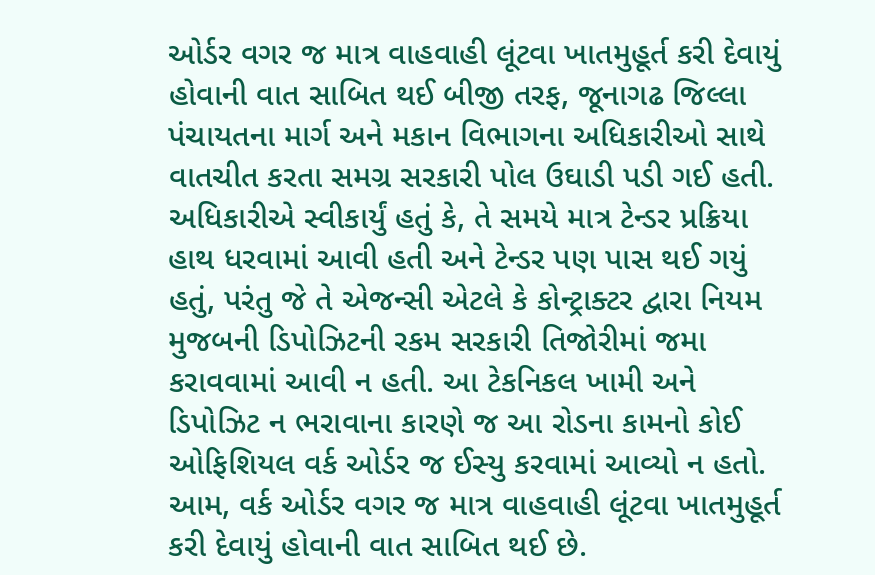ઓર્ડર વગર જ માત્ર વાહવાહી લૂંટવા ખાતમુહૂર્ત કરી દેવાયું હોવાની વાત સાબિત થઈ બીજી તરફ, જૂનાગઢ જિલ્લા પંચાયતના માર્ગ અને મકાન વિભાગના અધિકારીઓ સાથે વાતચીત કરતા સમગ્ર સરકારી પોલ ઉઘાડી પડી ગઈ હતી. અધિકારીએ સ્વીકાર્યું હતું કે, તે સમયે માત્ર ટેન્ડર પ્રક્રિયા હાથ ધરવામાં આવી હતી અને ટેન્ડર પણ પાસ થઈ ગયું હતું, પરંતુ જે તે એજન્સી એટલે કે કોન્ટ્રાક્ટર દ્વારા નિયમ મુજબની ડિપોઝિટની રકમ સરકારી તિજોરીમાં જમા કરાવવામાં આવી ન હતી. આ ટેકનિકલ ખામી અને ડિપોઝિટ ન ભરાવાના કારણે જ આ રોડના કામનો કોઈ ઓફિશિયલ વર્ક ઓર્ડર જ ઈસ્યુ કરવામાં આવ્યો ન હતો. આમ, વર્ક ઓર્ડર વગર જ માત્ર વાહવાહી લૂંટવા ખાતમુહૂર્ત કરી દેવાયું હોવાની વાત સાબિત થઈ છે.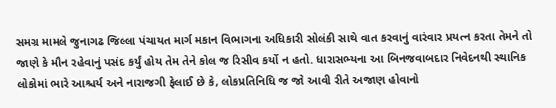સમગ્ર મામલે જુનાગઢ જિલ્લા પંચાયત માર્ગ મકાન વિભાગના અધિકારી સોલંકી સાથે વાત કરવાનું વારંવાર પ્રયત્ન કરતા તેમને તો જાણે કે મૌન રહેવાનું પસંદ કર્યું હોય તેમ તેને કોલ જ રિસીવ કર્યો ન હતો. ધારાસભ્યના આ બિનજવાબદાર નિવેદનથી સ્થાનિક લોકોમાં ભારે આશ્ચર્ય અને નારાજગી ફેલાઈ છે કે, લોકપ્રતિનિધિ જ જો આવી રીતે અજાણ હોવાનો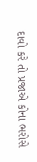દાવો કરે તો પ્રજાએ કોના ભરોસે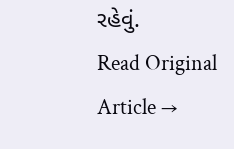રહેવું.
Read Original Article →